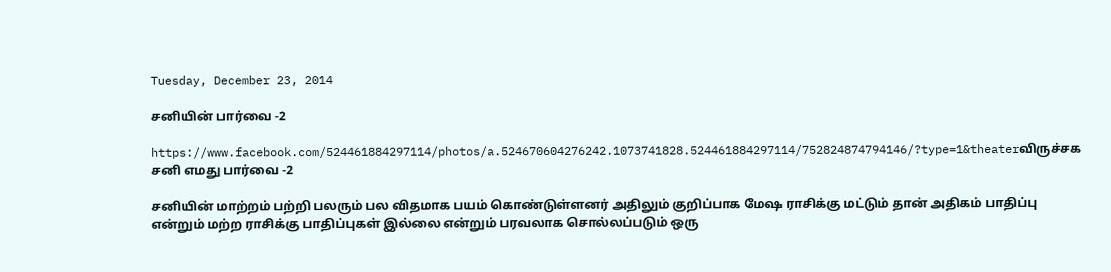Tuesday, December 23, 2014

சனியின் பார்வை -2

https://www.facebook.com/524461884297114/photos/a.524670604276242.1073741828.524461884297114/752824874794146/?type=1&theaterவிருச்சக சனி எமது பார்வை -2

சனியின் மாற்றம் பற்றி பலரும் பல விதமாக பயம் கொண்டுள்ளனர் அதிலும் குறிப்பாக மேஷ ராசிக்கு மட்டும் தான் அதிகம் பாதிப்பு என்றும் மற்ற ராசிக்கு பாதிப்புகள் இல்லை என்றும் பரவலாக சொல்லப்படும் ஒரு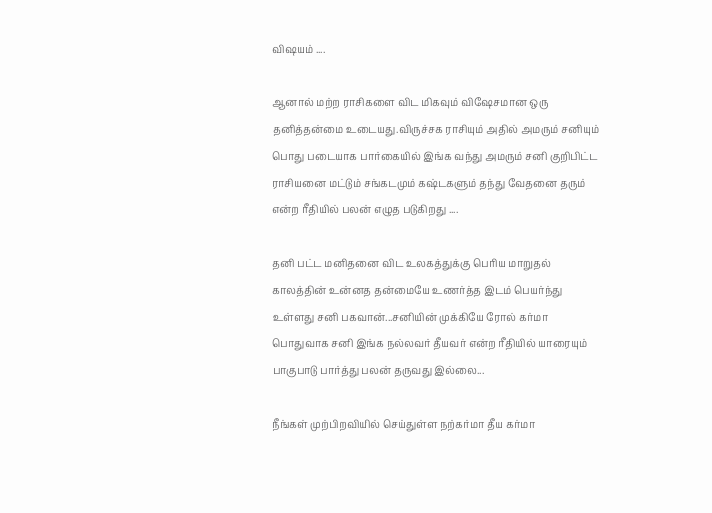விஷயம் ....

ஆனால் மற்ற ராசிகளை விட மிகவும் விஷேசமான ஒரு தனித்தன்மை உடையது.விருச்சக ராசியும் அதில் அமரும் சனியும் பொது படையாக பார்கையில் இங்க வந்து அமரும் சனி குறிபிட்ட ராசியனை மட்டும் சங்கடமும் கஷ்டகளும் தந்து வேதனை தரும் என்ற ரீதியில் பலன் எழுத படுகிறது ....

தனி பட்ட மனிதனை விட உலகத்துக்கு பெரிய மாறுதல் காலத்தின் உன்னத தன்மையே உணர்த்த இடம் பெயர்ந்து உள்ளது சனி பகவான்...சனியின் முக்கியே ரோல் கர்மா பொதுவாக சனி இங்க நல்லவர் தீயவர் என்ற ரீதியில் யாரையும் பாகுபாடு பார்த்து பலன் தருவது இல்லை...

நீங்கள் முற்பிறவியில் செய்துள்ள நற்கர்மா தீய கர்மா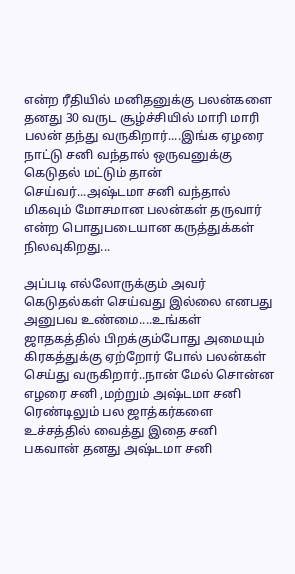என்ற ரீதியில் மனிதனுக்கு பலன்களை தனது 30 வருட சூழ்ச்சியில் மாரி மாரி பலன் தந்து வருகிறார்....இங்க ஏழரை நாட்டு சனி வந்தால் ஒருவனுக்கு கெடுதல் மட்டும் தான் செய்வர்...அஷ்டமா சனி வந்தால் மிகவும் மோசமான பலன்கள் தருவார் என்ற பொதுபடையான கருத்துக்கள் நிலவுகிறது...

அப்படி எல்லோருக்கும் அவர் கெடுதல்கள் செய்வது இல்லை எனபது அனுபவ உண்மை....உங்கள் ஜாதகத்தில் பிறக்கும்போது அமையும் கிரகத்துக்கு ஏற்றோர் போல் பலன்கள் செய்து வருகிறார்..நான் மேல் சொன்ன எழரை சனி ,மற்றும் அஷ்டமா சனி ரெண்டிலும் பல ஜாத்கர்களை உச்சத்தில் வைத்து இதை சனி பகவான் தனது அஷ்டமா சனி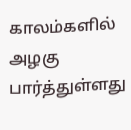காலம்களில் அழகு பார்த்துள்ளது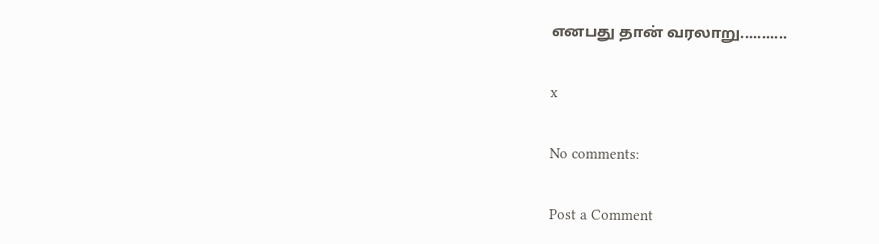எனபது தான் வரலாறு...........

x

No comments:

Post a Comment